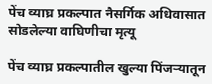पेंच व्याघ्र प्रकल्पात नैसर्गिक अधिवासात सोडलेल्या वाघिणीचा मृत्यू

पेंच व्याघ्र प्रकल्पातील खुल्या पिंजऱ्यातून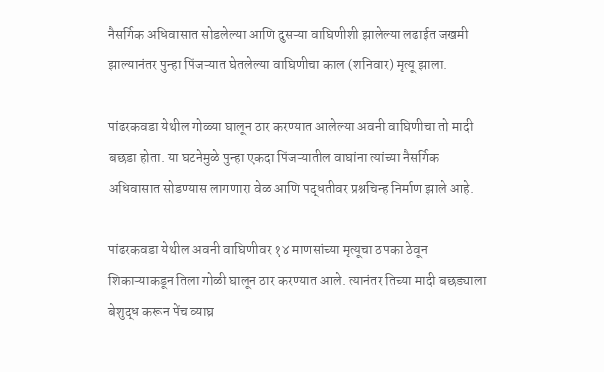नैसर्गिक अधिवासात सोडलेल्या आणि दुसऱ्या वाघिणीशी झालेल्या लढाईत जखमी झाल्यानंतर पुन्हा पिंजऱ्यात घेतलेल्या वाघिणीचा काल (शनिवार) मृत्यू झाला.

पांढरकवडा येथील गोळ्या घालून ठार करण्यात आलेल्या अवनी वाघिणीचा तो मादी बछडा होता. या घटनेमुळे पुन्हा एकदा पिंजऱ्यातील वाघांना त्यांच्या नैसर्गिक अधिवासात सोडण्यास लागणारा वेळ आणि पद्धतीवर प्रश्नचिन्ह निर्माण झाले आहे.

पांढरकवडा येथील अवनी वाघिणीवर १४ माणसांच्या मृत्यूचा ठपका ठेवून शिकाऱ्याकडून तिला गोळी घालून ठार करण्यात आले. त्यानंतर तिच्या मादी बछड्याला बेशुद्ध करून पेंच व्याघ्र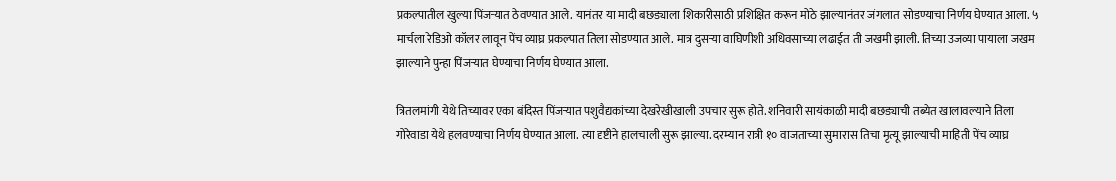प्रकल्पातील खुल्या पिंजऱ्यात ठेवण्यात आले. यानंतर या मादी बछड्याला शिकारीसाठी प्रशिक्षित करून मोठे झाल्यानंतर जंगलात सोडण्याचा निर्णय घेण्यात आला. ५ मार्चला रेडिओ कॉलर लावून पेंच व्याघ्र प्रकल्पात तिला सोडण्यात आले. मात्र दुसऱ्या वाघिणीशी अधिवसाच्या लढाईत ती जखमी झाली. तिच्या उजव्या पायाला जखम झाल्याने पुन्हा पिंजऱ्यात घेण्याचा निर्णय घेण्यात आला.

त्रितलमांगी येथे तिच्यावर एका बंदिस्त पिंजऱ्यात पशुवैद्यकांच्या देखरेखीखाली उपचार सुरू होते. शनिवारी सायंकाळी मादी बछड्याची तब्येत खालावल्याने तिला गोरेवाडा येथे हलवण्याचा निर्णय घेण्यात आला. त्या दृष्टीने हालचाली सुरू झाल्या. दरम्यान रात्री १० वाजताच्या सुमारास तिचा मृत्यू झाल्याची माहिती पेंच व्याघ्र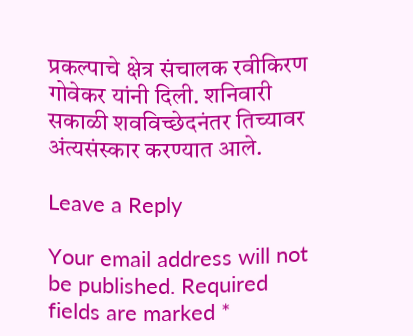प्रकल्पाचे क्षेत्र संचालक रवीकिरण गोवेकर यांनी दिली. शनिवारी सकाळी शवविच्छेदनंतर तिच्यावर अंत्यसंस्कार करण्यात आले.

Leave a Reply

Your email address will not be published. Required fields are marked *